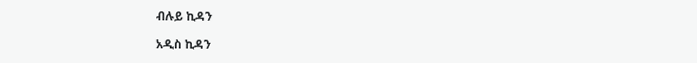ብሉይ ኪዳን

አዲስ ኪዳን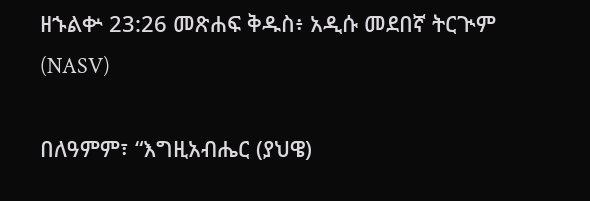ዘኁልቍ 23:26 መጽሐፍ ቅዱስ፥ አዲሱ መደበኛ ትርጒም (NASV)

በለዓምም፣ “እግዚአብሔር (ያህዌ)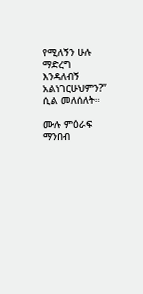የሚለኝን ሁሉ ማድረግ እንዳለብኝ አልነገርሁህምን?” ሲል መለሰለት።

ሙሉ ምዕራፍ ማንበብ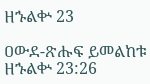ዘኁልቍ 23

ዐውደ-ጽሑፍ ይመልከቱ ዘኁልቍ 23:26